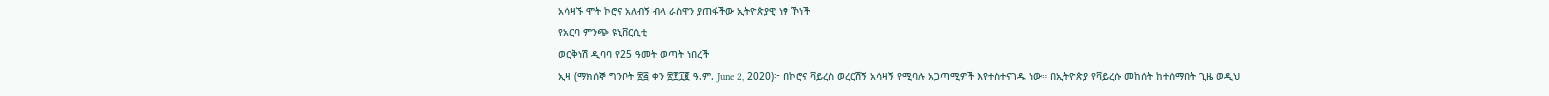አሳዛኙ ሞት ኮሮና አለብኝ ብላ ራስዋን ያጠፋችው ኢትዮጵያዊ ነፃ ኾነች
የአርባ ምንጭ ዩኒቨርሲቲ
ወርቅነሽ ዲባባ የ25 ዓመት ወጣት ነበረች
ኢዛ (ማክሰኞ ግንቦት ፳፭ ቀን ፳፻፲፪ ዓ.ም. June 2, 2020)፦ በኮሮና ቫይረስ ወረርሽኝ አሳዛኝ የሚባሉ አጋጣሚዎች እየተስተናገዱ ነው። በኢትዮጵያ የቫይረሱ መከሰት ከተሰማበት ጊዜ ወዲህ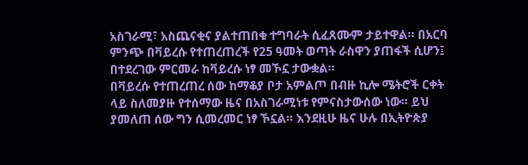አስገራሚ፣ አስጨናቂና ያልተጠበቁ ተግባራት ሲፈጸሙም ታይተዋል። በአርባ ምንጭ በቫይረሱ የተጠረጠረች የ25 ዓመት ወጣት ራስዋን ያጠፋች ሲሆን፤ በተደረገው ምርመራ ከቫይረሱ ነፃ መኾኗ ታውቋል።
በቫይረሱ የተጠረጠረ ሰው ከማቆያ ቦታ አምልጦ በብዙ ኪሎ ሜትሮች ርቀት ላይ ስለመያዙ የተሰማው ዜና በአስገራሚነቱ የምናስታውሰው ነው። ይህ ያመለጠ ሰው ግን ሲመረመር ነፃ ኾኗል። እንደዚሁ ዜና ሁሉ በኢትዮጵያ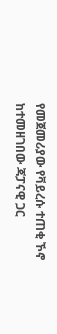የመጀመሪያው የቫይረሱ ተጠቂ ኾኖ ከተመዘገበው ጃፓናዊ ጋር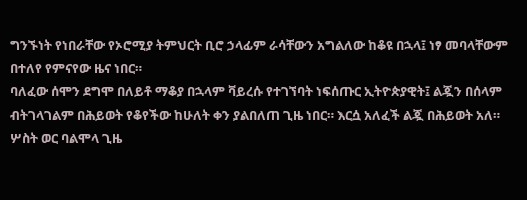ግንኙነት የነበራቸው የኦሮሚያ ትምህርት ቢሮ ኃላፊም ራሳቸውን አግልለው ከቆዩ በኋላ፤ ነፃ መባላቸውም በተለየ የምናየው ዜና ነበር።
ባለፈው ሰሞን ደግሞ በለይቶ ማቆያ በኋላም ቫይረሱ የተገኘባት ነፍሰጡር ኢትዮጵያዊት፤ ልጇን በሰላም ብትገላገልም በሕይወት የቆየችው ከሁለት ቀን ያልበለጠ ጊዜ ነበር። እርሷ አለፈች ልጇ በሕይወት አለ።
ሦስት ወር ባልሞላ ጊዜ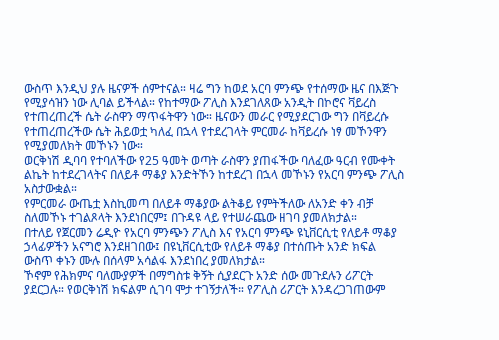ውስጥ እንዲህ ያሉ ዜናዎች ሰምተናል። ዛሬ ግን ከወደ አርባ ምንጭ የተሰማው ዜና በእጅጉ የሚያሳዝን ነው ሊባል ይችላል። የከተማው ፖሊስ እንደገለጸው አንዲት በኮሮና ቫይረስ የተጠረጠረች ሴት ራስዋን ማጥፋትዋን ነው። ዜናውን መራር የሚያደርገው ግን በቫይረሱ የተጠረጠረችው ሴት ሕይወቷ ካለፈ በኋላ የተደረገላት ምርመራ ከቫይረሱ ነፃ መኾንዋን የሚያመለክት መኾኑን ነው።
ወርቅነሽ ዲባባ የተባለችው የ25 ዓመት ወጣት ራስዋን ያጠፋችው ባለፈው ዓርብ የሙቀት ልኬት ከተደረገላትና በለይቶ ማቆያ እንድትኾን ከተደረገ በኋላ መኾኑን የአርባ ምንጭ ፖሊስ አስታውቋል።
የምርመራ ውጤቷ እስኪመጣ በለይቶ ማቆያው ልትቆይ የምትችለው ለአንድ ቀን ብቻ ስለመኾኑ ተገልጾላት እንደነበርም፤ በጉዳዩ ላይ የተሠራጨው ዘገባ ያመለክታል።
በተለይ የጀርመን ሬዲዮ የአርባ ምንጭን ፖሊስ እና የአርባ ምንጭ ዩኒቨርሲቲ የለይቶ ማቆያ ኃላፊዎችን አናግሮ እንደዘገበው፤ በዩኒቨርሲቲው የለይቶ ማቆያ በተሰጡት አንድ ክፍል ውስጥ ቀኑን ሙሉ በሰላም አሳልፋ እንደነበረ ያመለክታል።
ኾኖም የሕክምና ባለሙያዎች በማግስቱ ቅኝት ሲያደርጉ አንድ ሰው መጉደሉን ሪፖርት ያደርጋሉ። የወርቅነሽ ክፍልም ሲገባ ሞታ ተገኝታለች። የፖሊስ ሪፖርት እንዳረጋገጠውም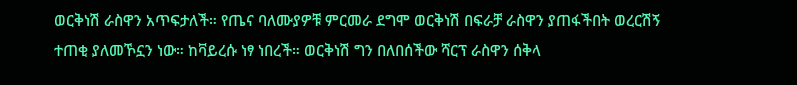ወርቅነሽ ራስዋን አጥፍታለች። የጤና ባለሙያዎቹ ምርመራ ደግሞ ወርቅነሽ በፍራቻ ራስዋን ያጠፋችበት ወረርሽኝ ተጠቂ ያለመኾኗን ነው። ከቫይረሱ ነፃ ነበረች። ወርቅነሽ ግን በለበሰችው ሻርፕ ራስዋን ሰቅላ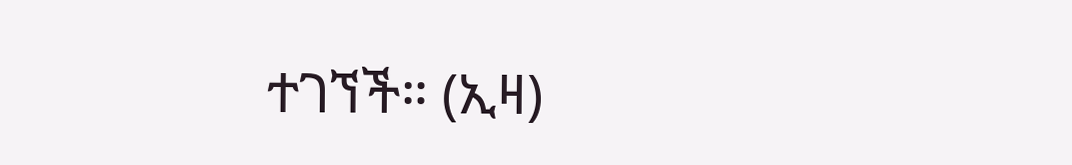ተገኘች። (ኢዛ)